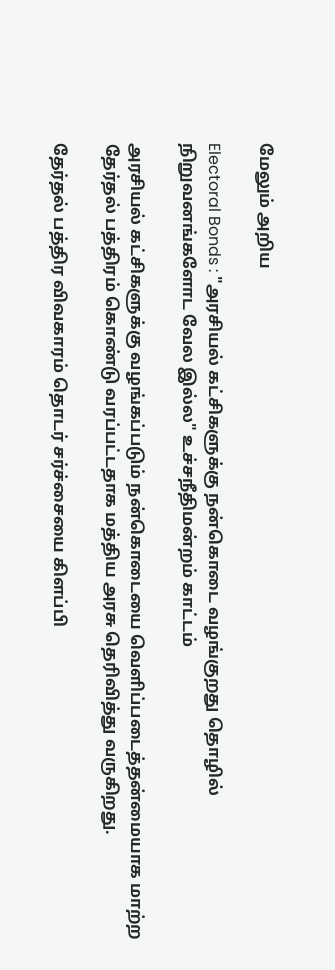மேலும் அறிய

Electoral Bonds : "அரசியல் கட்சிகளுக்கு நன்கொடை வழங்குறது தொழில் நிறுவனங்களோட வேல இல்ல" உச்சநீதிமன்றம் காட்டம்

அரசியல் கட்சிகளுக்கு வழங்கப்படும் நன்கொடையை வெளிப்படைத்தன்மையாக மாற்ற தேர்தல் பத்திரம் கொண்டு வரப்பட்டதாக மத்திய அரசு தெரிவித்து வருகிறது.

தேர்தல் பத்திர விவகாரம் தொடர் சர்ச்சையை கிளப்பி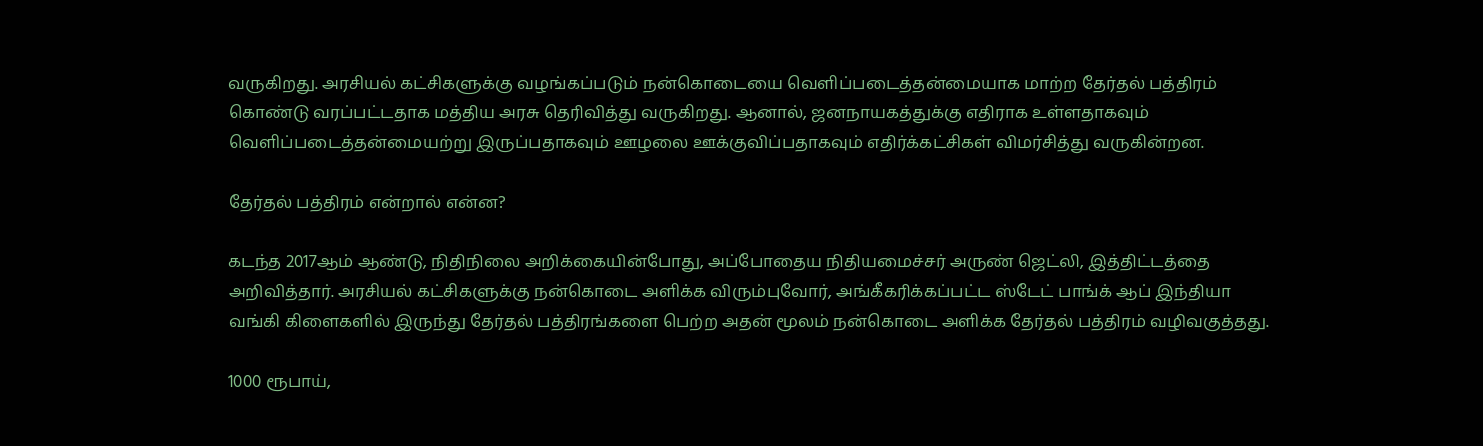வருகிறது. அரசியல் கட்சிகளுக்கு வழங்கப்படும் நன்கொடையை வெளிப்படைத்தன்மையாக மாற்ற தேர்தல் பத்திரம் கொண்டு வரப்பட்டதாக மத்திய அரசு தெரிவித்து வருகிறது. ஆனால், ஜனநாயகத்துக்கு எதிராக உள்ளதாகவும் வெளிப்படைத்தன்மையற்று இருப்பதாகவும் ஊழலை ஊக்குவிப்பதாகவும் எதிர்க்கட்சிகள் விமர்சித்து வருகின்றன.

தேர்தல் பத்திரம் என்றால் என்ன?

கடந்த 2017ஆம் ஆண்டு, நிதிநிலை அறிக்கையின்போது, அப்போதைய நிதியமைச்சர் அருண் ஜெட்லி, இத்திட்டத்தை அறிவித்தார். அரசியல் கட்சிகளுக்கு நன்கொடை அளிக்க விரும்புவோர், அங்கீகரிக்கப்பட்ட ஸ்டேட் பாங்க் ஆப் இந்தியா வங்கி கிளைகளில் இருந்து தேர்தல் பத்திரங்களை பெற்ற அதன் மூலம் நன்கொடை அளிக்க தேர்தல் பத்திரம் வழிவகுத்தது.

1000 ரூபாய்,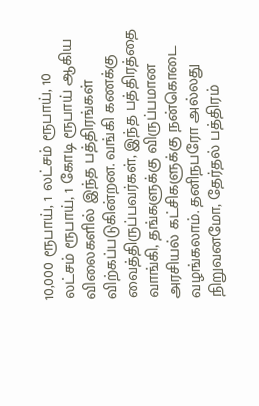10,000 ரூபாய், 1 லட்சம் ரூபாய், 10 லட்சம் ரூபாய், 1 கோடி ரூபாய் ஆகிய விலைகளில் இந்த பத்திரங்கள் விற்கப்படுகின்றன. வங்கி கணக்கு வைத்திருப்பவர்கள், இந்த பத்திரத்தை வாங்கி, தங்களுக்கு விருப்பமான அரசியல் கட்சிகளுக்கு நன்கொடை வழங்கலாம். தனிநபரோ அல்லது நிறுவனமோ, தேர்தல் பத்திரம்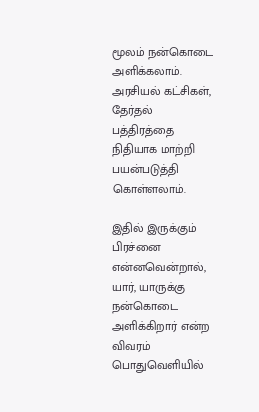மூலம் நன்கொடை அளிக்கலாம். அரசியல் கட்சிகள், தேர்தல் பத்திரத்தை நிதியாக மாற்றி பயன்படுத்தி கொள்ளலாம்.

இதில் இருக்கும் பிரச்னை என்னவென்றால், யார், யாருக்கு நன்கொடை அளிக்கிறார் என்ற விவரம் பொதுவெளியில்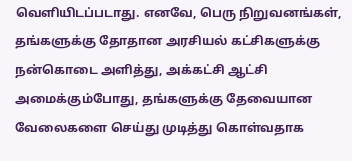வெளியிடப்படாது. எனவே, பெரு நிறுவனங்கள், தங்களுக்கு தோதான அரசியல் கட்சிகளுக்கு நன்கொடை அளித்து, அக்கட்சி ஆட்சி அமைக்கும்போது, தங்களுக்கு தேவையான வேலைகளை செய்து முடித்து கொள்வதாக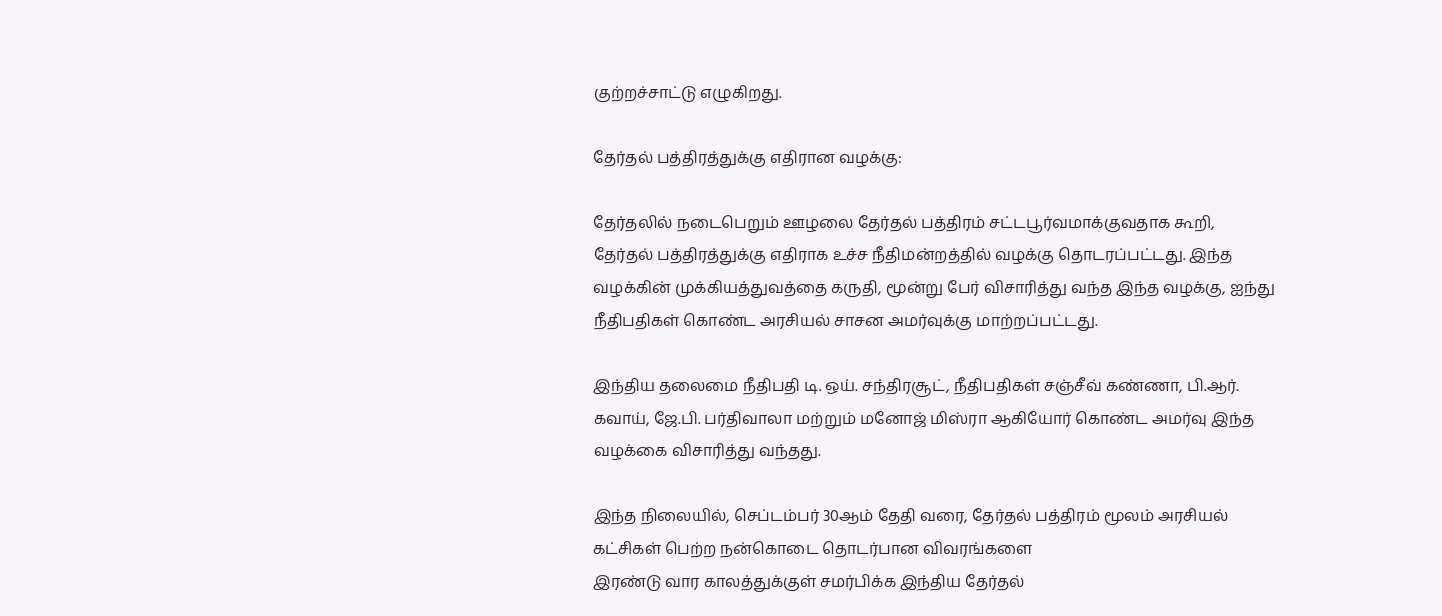குற்றச்சாட்டு எழுகிறது.

தேர்தல் பத்திரத்துக்கு எதிரான வழக்கு:

தேர்தலில் நடைபெறும் ஊழலை தேர்தல் பத்திரம் சட்டபூர்வமாக்குவதாக கூறி, தேர்தல் பத்திரத்துக்கு எதிராக உச்ச நீதிமன்றத்தில் வழக்கு தொடரப்பட்டது. இந்த வழக்கின் முக்கியத்துவத்தை கருதி, மூன்று பேர் விசாரித்து வந்த இந்த வழக்கு, ஐந்து நீதிபதிகள் கொண்ட அரசியல் சாசன அமர்வுக்கு மாற்றப்பட்டது.

இந்திய தலைமை நீதிபதி டி. ஒய். சந்திரசூட், நீதிபதிகள் சஞ்சீவ் கண்ணா, பி.ஆர். கவாய், ஜே.பி. பர்திவாலா மற்றும் மனோஜ் மிஸ்ரா ஆகியோர் கொண்ட அமர்வு இந்த வழக்கை விசாரித்து வந்தது.

இந்த நிலையில், செப்டம்பர் 30ஆம் தேதி வரை, தேர்தல் பத்திரம் மூலம் அரசியல் கட்சிகள் பெற்ற நன்கொடை தொடர்பான விவரங்களை
இரண்டு வார காலத்துக்குள் சமர்பிக்க இந்திய தேர்தல்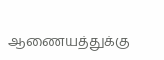ஆணையத்துக்கு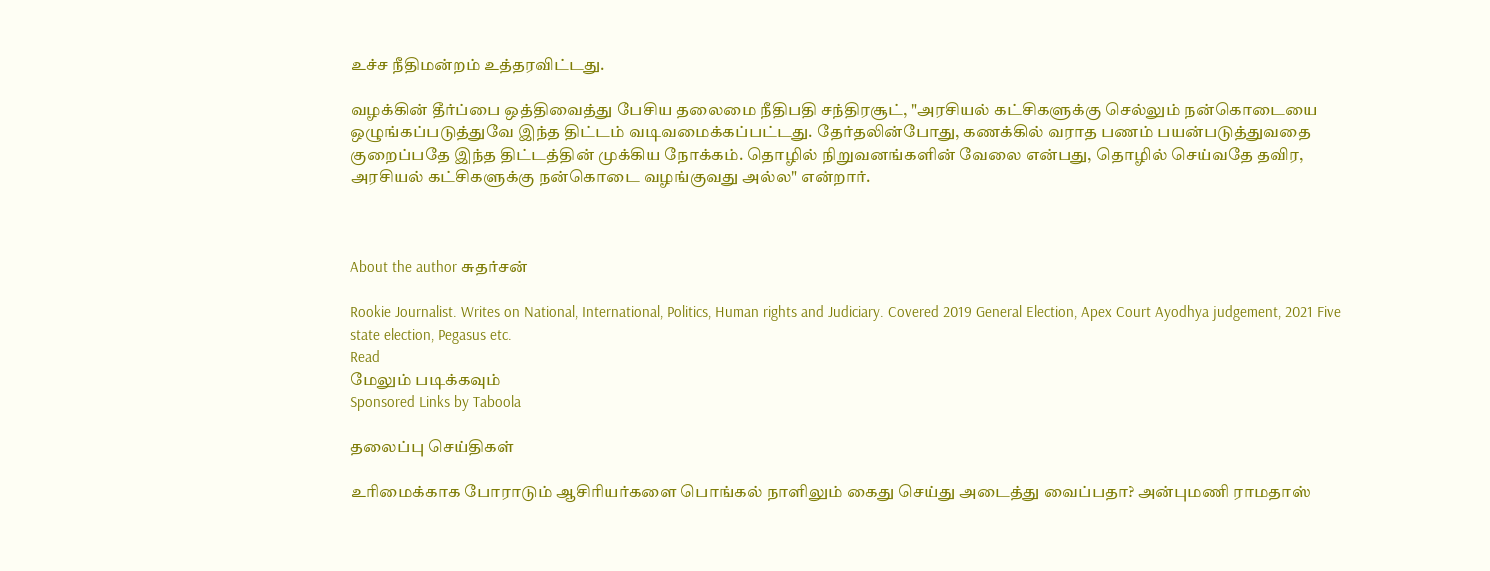உச்ச நீதிமன்றம் உத்தரவிட்டது.

வழக்கின் தீர்ப்பை ஒத்திவைத்து பேசிய தலைமை நீதிபதி சந்திரசூட், "அரசியல் கட்சிகளுக்கு செல்லும் நன்கொடையை ஒழுங்கப்படுத்துவே இந்த திட்டம் வடிவமைக்கப்பட்டது. தேர்தலின்போது, கணக்கில் வராத பணம் பயன்படுத்துவதை குறைப்பதே இந்த திட்டத்தின் முக்கிய நோக்கம். தொழில் நிறுவனங்களின் வேலை என்பது, தொழில் செய்வதே தவிர, அரசியல் கட்சிகளுக்கு நன்கொடை வழங்குவது அல்ல" என்றார்.



About the author சுதர்சன்

Rookie Journalist. Writes on National, International, Politics, Human rights and Judiciary. Covered 2019 General Election, Apex Court Ayodhya judgement, 2021 Five state election, Pegasus etc.
Read
மேலும் படிக்கவும்
Sponsored Links by Taboola

தலைப்பு செய்திகள்

உரிமைக்காக போராடும் ஆசிரியர்களை பொங்கல் நாளிலும் கைது செய்து அடைத்து வைப்பதா? அன்புமணி ராமதாஸ்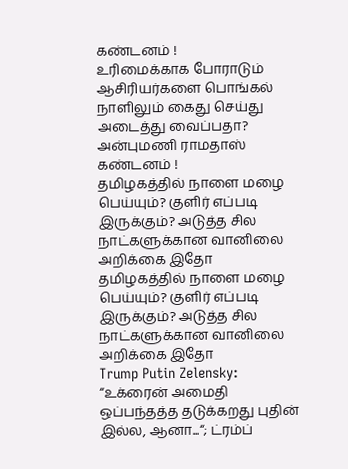கண்டனம் !
உரிமைக்காக போராடும் ஆசிரியர்களை பொங்கல் நாளிலும் கைது செய்து அடைத்து வைப்பதா? அன்புமணி ராமதாஸ் கண்டனம் !
தமிழகத்தில் நாளை மழை பெய்யும்? குளிர் எப்படி இருக்கும்? அடுத்த சில நாட்களுக்கான வானிலை அறிக்கை இதோ
தமிழகத்தில் நாளை மழை பெய்யும்? குளிர் எப்படி இருக்கும்? அடுத்த சில நாட்களுக்கான வானிலை அறிக்கை இதோ
Trump Putin Zelensky: “உக்ரைன் அமைதி ஒப்பந்தத்த தடுக்கறது புதின் இல்ல, ஆனா...“; ட்ரம்ப்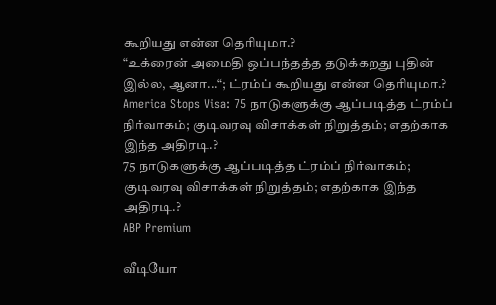கூறியது என்ன தெரியுமா.?
“உக்ரைன் அமைதி ஒப்பந்தத்த தடுக்கறது புதின் இல்ல, ஆனா...“; ட்ரம்ப் கூறியது என்ன தெரியுமா.?
America Stops Visa: 75 நாடுகளுக்கு ஆப்படித்த ட்ரம்ப் நிர்வாகம்; குடிவரவு விசாக்கள் நிறுத்தம்; எதற்காக இந்த அதிரடி.?
75 நாடுகளுக்கு ஆப்படித்த ட்ரம்ப் நிர்வாகம்; குடிவரவு விசாக்கள் நிறுத்தம்; எதற்காக இந்த அதிரடி.?
ABP Premium

வீடியோ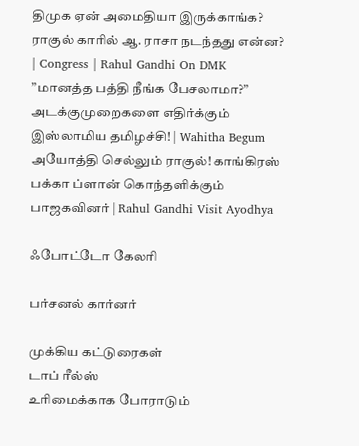திமுக ஏன் அமைதியா இருக்காங்க? ராகுல் காரில் ஆ. ராசா நடந்தது என்ன? | Congress | Rahul Gandhi On DMK
”மானத்த பத்தி நீங்க பேசலாமா?” அடக்குமுறைகளை எதிர்க்கும் இஸ்லாமிய தமிழச்சி! | Wahitha Begum
அயோத்தி செல்லும் ராகுல்! காங்கிரஸ் பக்கா ப்ளான் கொந்தளிக்கும் பாஜகவினர் | Rahul Gandhi Visit Ayodhya

ஃபோட்டோ கேலரி

பர்சனல் கார்னர்

முக்கிய கட்டுரைகள்
டாப் ரீல்ஸ்
உரிமைக்காக போராடும்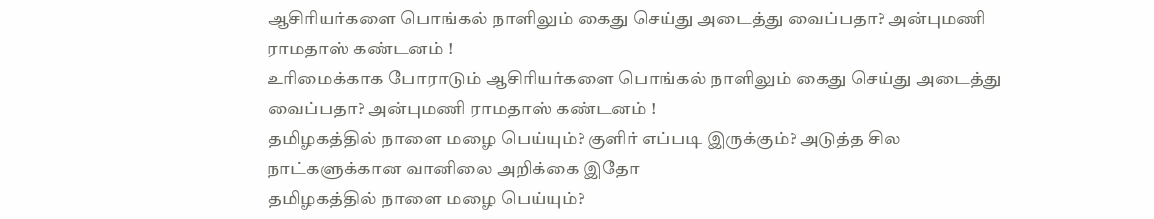ஆசிரியர்களை பொங்கல் நாளிலும் கைது செய்து அடைத்து வைப்பதா? அன்புமணி ராமதாஸ் கண்டனம் !
உரிமைக்காக போராடும் ஆசிரியர்களை பொங்கல் நாளிலும் கைது செய்து அடைத்து வைப்பதா? அன்புமணி ராமதாஸ் கண்டனம் !
தமிழகத்தில் நாளை மழை பெய்யும்? குளிர் எப்படி இருக்கும்? அடுத்த சில நாட்களுக்கான வானிலை அறிக்கை இதோ
தமிழகத்தில் நாளை மழை பெய்யும்?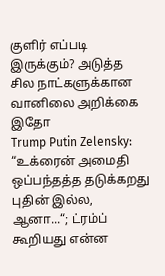குளிர் எப்படி இருக்கும்? அடுத்த சில நாட்களுக்கான வானிலை அறிக்கை இதோ
Trump Putin Zelensky: “உக்ரைன் அமைதி ஒப்பந்தத்த தடுக்கறது புதின் இல்ல, ஆனா...“; ட்ரம்ப் கூறியது என்ன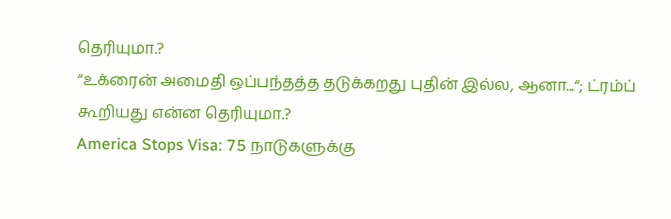தெரியுமா.?
“உக்ரைன் அமைதி ஒப்பந்தத்த தடுக்கறது புதின் இல்ல, ஆனா...“; ட்ரம்ப் கூறியது என்ன தெரியுமா.?
America Stops Visa: 75 நாடுகளுக்கு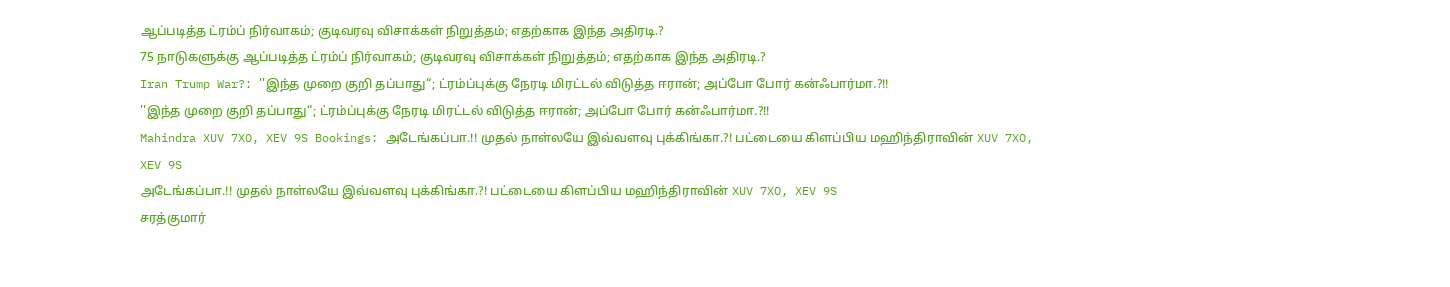ஆப்படித்த ட்ரம்ப் நிர்வாகம்; குடிவரவு விசாக்கள் நிறுத்தம்; எதற்காக இந்த அதிரடி.?
75 நாடுகளுக்கு ஆப்படித்த ட்ரம்ப் நிர்வாகம்; குடிவரவு விசாக்கள் நிறுத்தம்; எதற்காக இந்த அதிரடி.?
Iran Trump War?: ''இந்த முறை குறி தப்பாது“; ட்ரம்ப்புக்கு நேரடி மிரட்டல் விடுத்த ஈரான்; அப்போ போர் கன்ஃபார்மா.?!!
''இந்த முறை குறி தப்பாது“; ட்ரம்ப்புக்கு நேரடி மிரட்டல் விடுத்த ஈரான்; அப்போ போர் கன்ஃபார்மா.?!!
Mahindra XUV 7XO, XEV 9S Bookings: அடேங்கப்பா.!! முதல் நாள்லயே இவ்வளவு புக்கிங்கா.?! பட்டையை கிளப்பிய மஹிந்திராவின் XUV 7XO, XEV 9S
அடேங்கப்பா.!! முதல் நாள்லயே இவ்வளவு புக்கிங்கா.?! பட்டையை கிளப்பிய மஹிந்திராவின் XUV 7XO, XEV 9S
சரத்குமார்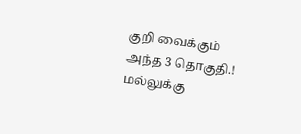குறி வைக்கும் அந்த 3 தொகுதி.! மல்லுக்கு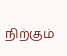நிற்கும்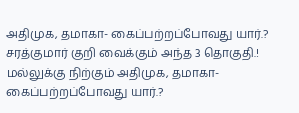அதிமுக, தமாகா- கைப்பற்றப்போவது யார்.?
சரத்குமார் குறி வைக்கும் அந்த 3 தொகுதி.! மல்லுக்கு நிற்கும் அதிமுக, தமாகா- கைப்பற்றப்போவது யார்.?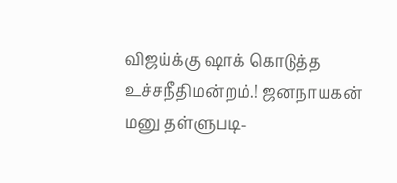விஜய்க்கு ஷாக் கொடுத்த உச்சநீதிமன்றம்.! ஜனநாயகன் மனு தள்ளுபடி-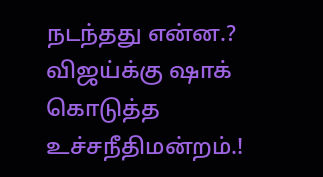நடந்தது என்ன.?
விஜய்க்கு ஷாக் கொடுத்த உச்சநீதிமன்றம்.!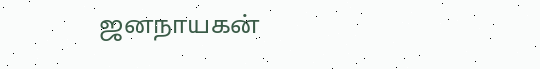ஜனநாயகன்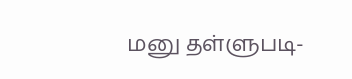மனு தள்ளுபடி-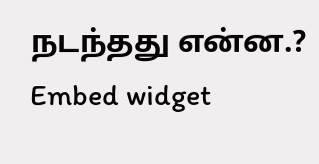நடந்தது என்ன.?
Embed widget